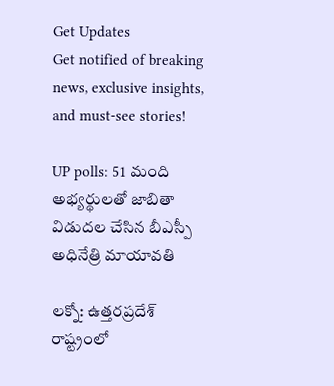Get Updates
Get notified of breaking news, exclusive insights, and must-see stories!

UP polls: 51 మంది అభ్యర్థులతో జాబితా విడుదల చేసిన బీఎస్పీ అధినేత్రి మాయావతి

లక్నో: ఉత్తరప్రదేశ్ రాష్ట్రంలో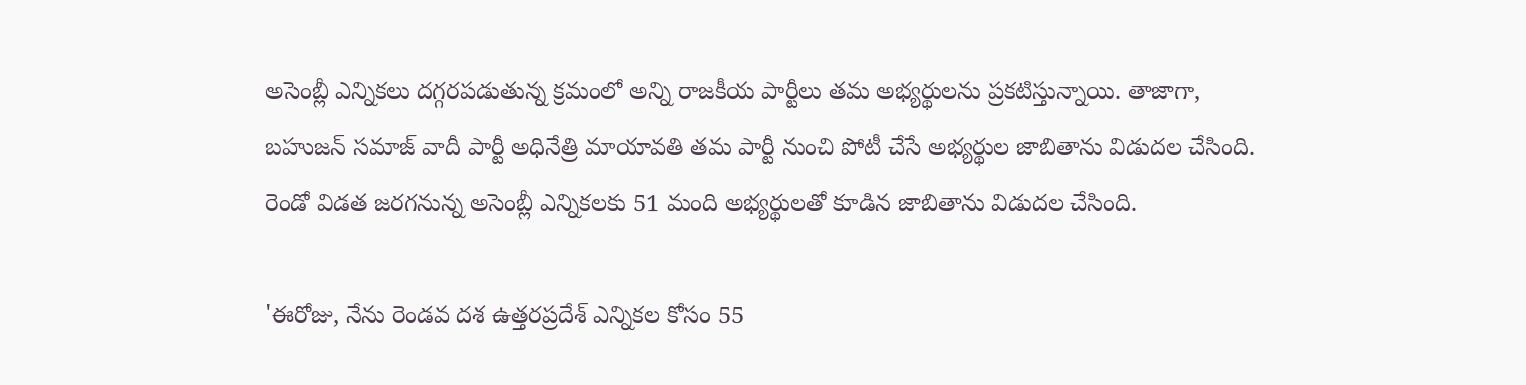అసెంబ్లీ ఎన్నికలు దగ్గరపడుతున్న క్రమంలో అన్ని రాజకీయ పార్టీలు తమ అభ్యర్థులను ప్రకటిస్తున్నాయి. తాజాగా, బహుజన్ సమాజ్ వాదీ పార్టీ అధినేత్రి మాయావతి తమ పార్టీ నుంచి పోటీ చేసే అభ్యర్థుల జాబితాను విడుదల చేసింది. రెండో విడత జరగనున్న అసెంబ్లీ ఎన్నికలకు 51 మంది అభ్యర్థులతో కూడిన జాబితాను విడుదల చేసింది.

'ఈరోజు, నేను రెండవ దశ ఉత్తరప్రదేశ్ ఎన్నికల కోసం 55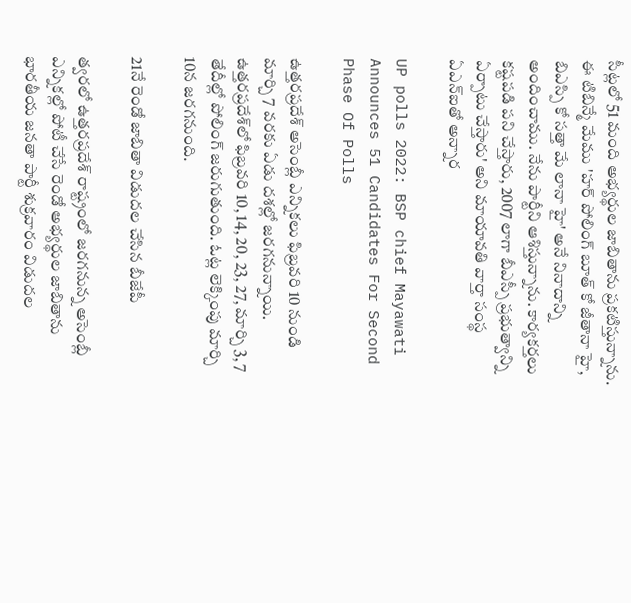సీట్లలో 51 మంది అభ్యర్థుల జాబితాను ప్రకటిస్తున్నాను. ఈ టిబిన్మే మేము 'హర్ పోలింగ్ బూత్ కో జీతానా హై, బిఎస్పి కో సత్తా మే లానా హై' అనే నినాదాన్ని అందించాము. నేను పార్టీని ఆశిస్తున్నాను. కార్యకర్తలు కష్టపడి పని చేస్తారు, 2007 లాగా బీఎస్పీ ప్రభుత్వాన్ని ఏర్పాటు చేస్తారు' అని మాయావతి వార్తా సంస్థ ఏఎన్ఐతో అన్నార

UP polls 2022: BSP chief Mayawati Announces 51 Candidates For Second Phase Of Polls

ఉత్తరప్రదేశ్ అసెంబ్లీ ఎన్నికలు ఫిబ్రవరి 10 నుండి మార్చి 7 వరకు ఏడు దశల్లో జరగనున్నాయి. ఉత్తరప్రదేశ్‌లో ఫిబ్రవరి 10, 14, 20, 23, 27, మార్చి 3, 7 తేదీల్లో పోలింగ్ జరుగుతుంది. ఓట్ల లెక్కింపు మార్చి 10న జరగనుంది.

21నే రెండో జాబితా విడుదల చేసిన బీజేపీ

త్వరలో ఉత్తరప్రదేశ్ రాష్ట్రంలో జరగనున్న అసెంబ్లీ ఎన్నికల్లో పోటీ చేసే రెండో అభ్యర్థుల జాబితాను భారతీయ జనతా పార్టీ శుక్రవారం విడుదల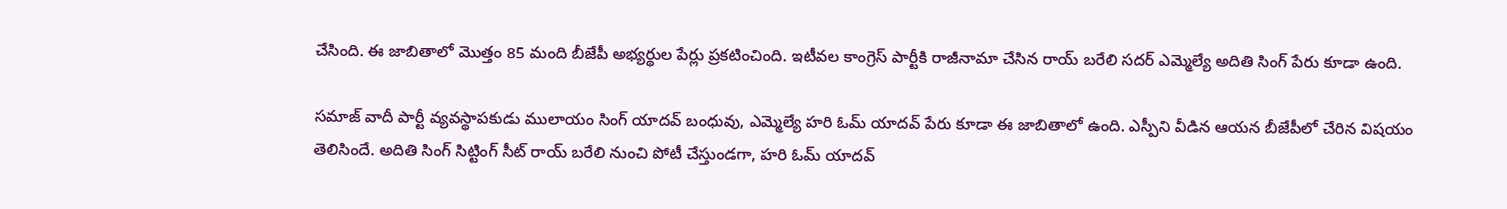చేసింది. ఈ జాబితాలో మొత్తం 85 మంది బీజేపీ అభ్యర్థుల పేర్లు ప్రకటించింది. ఇటీవల కాంగ్రెస్ పార్టీకి రాజీనామా చేసిన రాయ్ బరేలి సదర్ ఎమ్మెల్యే అదితి సింగ్ పేరు కూడా ఉంది.

సమాజ్ వాదీ పార్టీ వ్యవస్థాపకుడు ములాయం సింగ్ యాదవ్ బంధువు, ఎమ్మెల్యే హరి ఓమ్ యాదవ్ పేరు కూడా ఈ జాబితాలో ఉంది. ఎస్పీని వీడిన ఆయన బీజేపీలో చేరిన విషయం తెలిసిందే. అదితి సింగ్ సిట్టింగ్ సీట్ రాయ్ బరేలి నుంచి పోటీ చేస్తుండగా, హరి ఓమ్ యాదవ్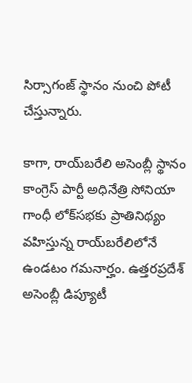సిర్సాగంజ్ స్థానం నుంచి పోటీ చేస్తున్నారు.

కాగా, రాయ్‌బరేలి అసెంబ్లీ స్థానం కాంగ్రెస్ పార్టీ అధినేత్రి సోనియా గాంధీ లోక్‌సభకు ప్రాతినిథ్యం వహిస్తున్న రాయ్‌బరేలిలోనే ఉండటం గమనార్హం. ఉత్తరప్రదేశ్ అసెంబ్లీ డిప్యూటీ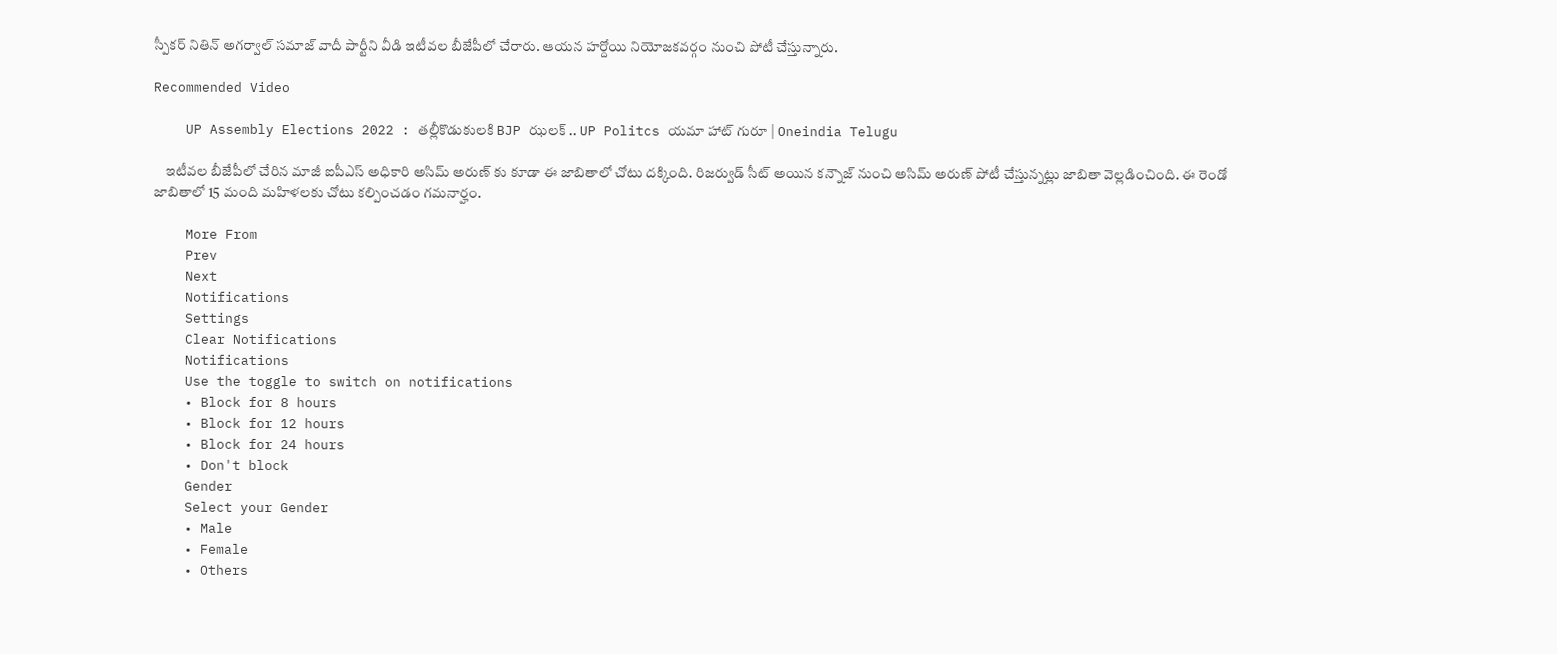స్పీకర్ నితిన్ అగర్వాల్ సమాజ్ వాదీ పార్టీని వీడి ఇటీవల బీజేపీలో చేరారు. ఆయన హర్దోయి నియోజకవర్గం నుంచి పోటీ చేస్తున్నారు.

Recommended Video

    UP Assembly Elections 2022 : తల్లీకొడుకులకి BJP ఝలక్ .. UP Politcs యమా హాట్ గురూ | Oneindia Telugu

    ఇటీవల బీజేపీలో చేరిన మాజీ ఐపీఎస్ అధికారి అసిమ్ అరుణ్ కు కూడా ఈ జాబితాలో చోటు దక్కింది. రిజర్వుడ్ సీట్ అయిన కన్నౌజ్ నుంచి అసిమ్ అరుణ్ పోటీ చేస్తున్నట్లు జాబితా వెల్లడించింది. ఈ రెండో జాబితాలో 15 మంది మహిళలకు చోటు కల్పించడం గమనార్హం.

    More From
    Prev
    Next
    Notifications
    Settings
    Clear Notifications
    Notifications
    Use the toggle to switch on notifications
    • Block for 8 hours
    • Block for 12 hours
    • Block for 24 hours
    • Don't block
    Gender
    Select your Gender
    • Male
    • Female
    • Others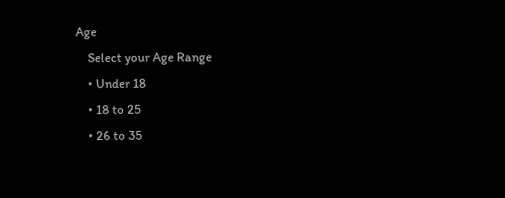Age
    Select your Age Range
    • Under 18
    • 18 to 25
    • 26 to 35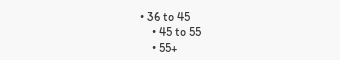• 36 to 45
    • 45 to 55
    • 55+